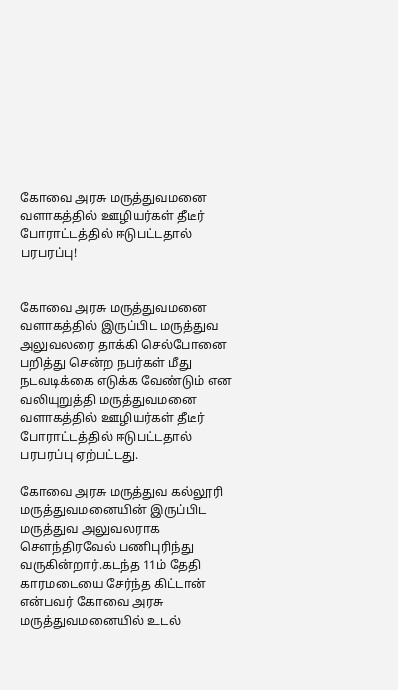கோவை அரசு மருத்துவமனை வளாகத்தில் ஊழியர்கள் தீடீர் போராட்டத்தில் ஈடுபட்டதால் பரபரப்பு!


கோவை அரசு மருத்துவமனை வளாகத்தில் இருப்பிட மருத்துவ அலுவலரை தாக்கி செல்போனை பறித்து சென்ற நபர்கள் மீது நடவடிக்கை எடுக்க வேண்டும் என வலியுறுத்தி மருத்துவமனை வளாகத்தில் ஊழியர்கள் தீடீர் போராட்டத்தில் ஈடுபட்டதால் பரபரப்பு ஏற்பட்டது.

கோவை அரசு மருத்துவ கல்லூரி மருத்துவமனையின் இருப்பிட மருத்துவ அலுவலராக செளந்திரவேல் பணிபுரிந்து வருகின்றார்.கடந்த 11ம் தேதி காரமடையை சேர்ந்த கிட்டான் என்பவர் கோவை அரசு மருத்துவமனையில் உடல்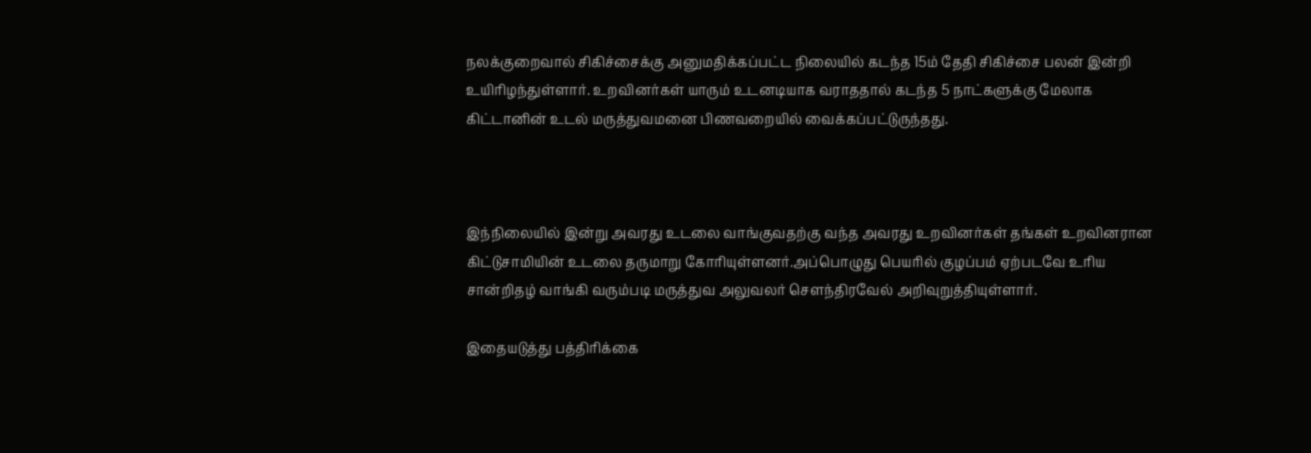நலக்குறைவால் சிகிச்சைக்கு அனுமதிக்கப்பட்ட நிலையில் கடந்த 15ம் தேதி சிகிச்சை பலன் இன்றி  உயிரிழந்துள்ளார். உறவினர்கள் யாரும் உடனடியாக வராததால் கடந்த 5 நாட்களுக்கு மேலாக கிட்டானின் உடல் மருத்துவமனை பிணவறையில் வைக்கப்பட்டுருந்தது.



இந்நிலையில் இன்று அவரது உடலை வாங்குவதற்கு வந்த அவரது உறவினர்கள் தங்கள் உறவினரான கிட்டுசாமியின் உடலை தருமாறு கோரியுள்ளனர்.அப்பொழுது பெயரில் குழப்பம் ஏற்படவே உரிய சான்றிதழ் வாங்கி வரும்படி மருத்துவ அலுவலர் செளந்திரவேல் அறிவுறுத்தியுள்ளார்.

இதையடுத்து பத்திரிக்கை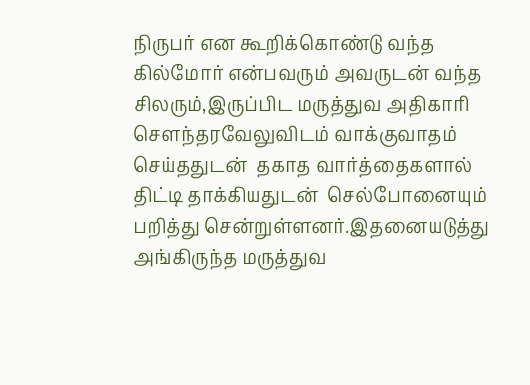நிருபர் என கூறிக்கொண்டு வந்த கில்மோர் என்பவரும் அவருடன் வந்த சிலரும்,இருப்பிட மருத்துவ அதிகாரி சௌந்தரவேலுவிடம் வாக்குவாதம் செய்ததுடன்  தகாத வார்த்தைகளால் திட்டி தாக்கியதுடன்  செல்போனையும் பறித்து சென்றுள்ளனர்.இதனையடுத்து அங்கிருந்த மருத்துவ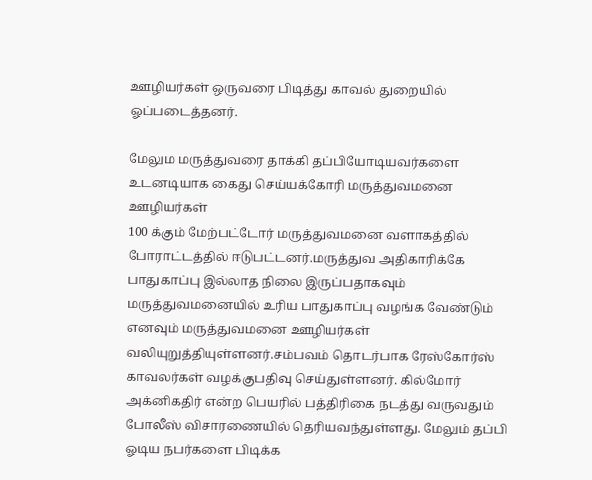ஊழியர்கள் ஒருவரை பிடித்து காவல் துறையில் ஓப்படைத்தனர்.

மேலும மருத்துவரை தாக்கி தப்பியோடியவர்களை உடனடியாக கைது செய்யக்கோரி மருத்துவமனை ஊழியர்கள்
100 க்கும் மேற்பட்டோர் மருத்துவமனை வளாகத்தில் போராட்டத்தில் ஈடுபட்டனர்.மருத்துவ அதிகாரிக்கே பாதுகாப்பு இல்லாத நிலை இருப்பதாகவும் மருத்துவமனையில் உரிய பாதுகாப்பு வழங்க வேண்டும் எனவும் மருத்துவமனை ஊழியர்கள் வலியுறுத்தியுள்ளனர்.சம்பவம் தொடர்பாக ரேஸ்கோர்ஸ் காவலர்கள் வழக்குபதிவு செய்துள்ளனர். கில்மோர் அக்னிகதிர் என்ற பெயரில் பத்திரிகை நடத்து வருவதும் போலீஸ் விசாரணையில் தெரியவந்துள்ளது. மேலும் தப்பி ஓடிய நபர்களை பிடிக்க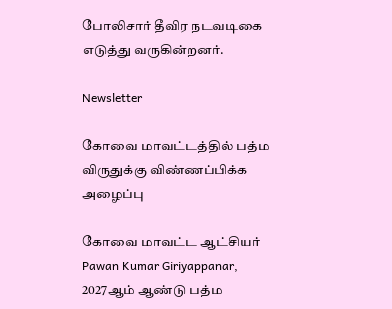போலிசார் தீவிர நடவடிகை எடுத்து வருகின்றனர்.

Newsletter

கோவை மாவட்டத்தில் பத்ம விருதுக்கு விண்ணப்பிக்க அழைப்பு

கோவை மாவட்ட ஆட்சியர் Pawan Kumar Giriyappanar, 2027ஆம் ஆண்டு பத்ம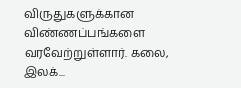விருதுகளுக்கான விண்ணப்பங்களை வரவேற்றுள்ளார். கலை, இலக்...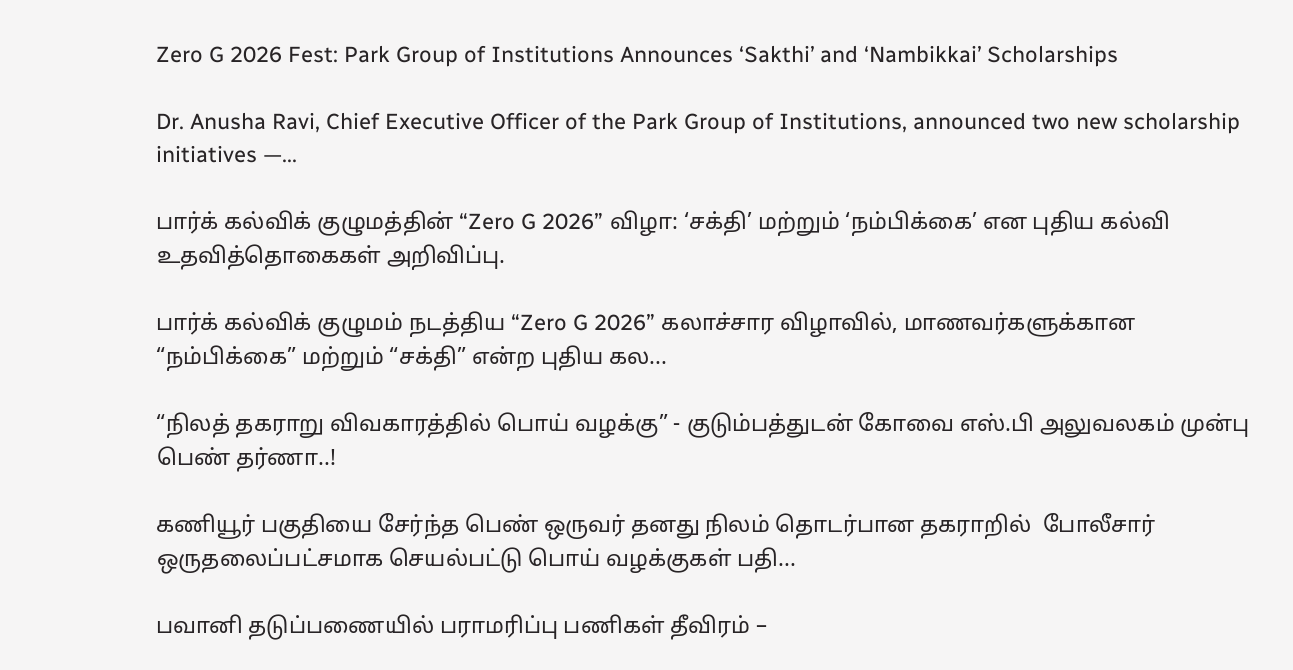Zero G 2026 Fest: Park Group of Institutions Announces ‘Sakthi’ and ‘Nambikkai’ Scholarships

Dr. Anusha Ravi, Chief Executive Officer of the Park Group of Institutions, announced two new scholarship initiatives —...

பார்க் கல்விக் குழுமத்தின் “Zero G 2026” விழா: ‘சக்தி’ மற்றும் ‘நம்பிக்கை’ என புதிய கல்வி உதவித்தொகைகள் அறிவிப்பு.

பார்க் கல்விக் குழுமம் நடத்திய “Zero G 2026” கலாச்சார விழாவில், மாணவர்களுக்கான “நம்பிக்கை” மற்றும் “சக்தி” என்ற புதிய கல...

“நிலத் தகராறு விவகாரத்தில் பொய் வழக்கு” - குடும்பத்துடன் கோவை எஸ்.பி அலுவலகம் முன்பு பெண் தர்ணா..!

கணியூர் பகுதியை சேர்ந்த பெண் ஒருவர் தனது நிலம் தொடர்பான தகராறில்  போலீசார் ஒருதலைப்பட்சமாக செயல்பட்டு பொய் வழக்குகள் பதி...

பவானி தடுப்பணையில் பராமரிப்பு பணிகள் தீவிரம் –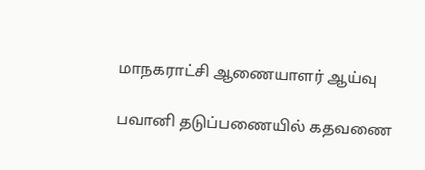மாநகராட்சி ஆணையாளர் ஆய்வு

பவானி தடுப்பணையில் கதவணை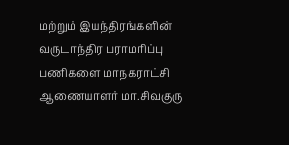மற்றும் இயந்திரங்களின் வருடாந்திர பராமரிப்பு பணிகளை மாநகராட்சி ஆணையாளர் மா.சிவகுரு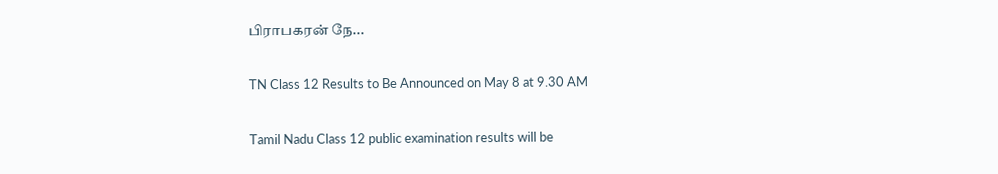பிராபகரன் நே...

TN Class 12 Results to Be Announced on May 8 at 9.30 AM

Tamil Nadu Class 12 public examination results will be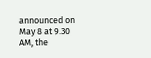announced on May 8 at 9.30 AM, the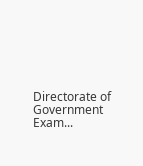Directorate of Government Exam...